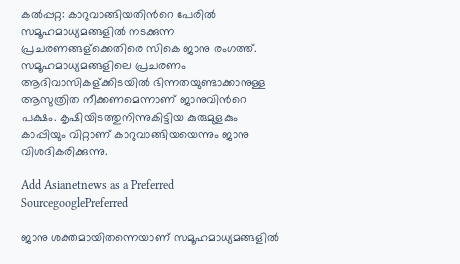കല്‍പ്പറ്റ: കാറുവാങ്ങിയതിന്‍റെ പേരില്‍ സമൂഹമാധ്യമങ്ങളില്‍ നടക്കുന്ന പ്രചരണങ്ങള‍്ക്കെതിരെ സികെ ജാനു രംഗത്ത്. സമൂഹമാധ്യമങ്ങളിലെ പ്രചരണം ആദിവാസികള‍്ക്കിടയില്‍ ഭിന്നതയുണ്ടാക്കാനുള്ള ആസുത്രിത നീക്കണമെന്നാണ് ജാനുവിന്‍റെ പക്ഷം. കൃഷിയിടത്തുനിന്നുകിട്ടിയ കുരുമുളകും കാപ്പിയും വിറ്റാണ് കാറുവാങ്ങിയയെന്നും ജാനു വിശദികരിക്കുന്നു.

Add Asianetnews as a Preferred SourcegooglePreferred

ജാനു ശക്തമായിതന്നെയാണ് സമൂഹമാധ്യമങ്ങളില്‍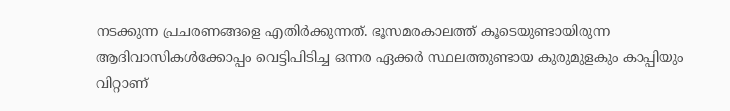നടക്കുന്ന പ്രചരണങ്ങളെ എതിര്‍ക്കുന്നത്. ഭൂസമരകാലത്ത് കൂടെയുണ്ടായിരുന്ന ആദിവാസികള്‍ക്കോപ്പം വെട്ടിപിടിച്ച ഒന്നര ഏക്കര്‍ സ്ഥലത്തുണ്ടായ കുരുമുളകും കാപ്പിയും വിറ്റാണ്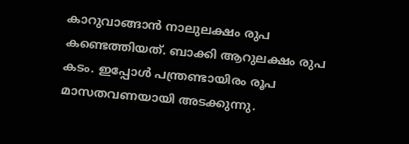കാറുവാങ്ങാന്‍ നാലുലക്ഷം രുപ കണ്ടെത്തിയത്. ബാക്കി ആറുലക്ഷം രുപ കടം. ഇപ്പോള്‍ പന്ത്രണ്ടായിരം രൂപ മാസതവണയായി അടക്കുന്നു.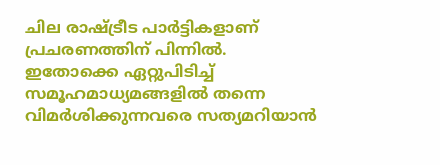ചില രാഷ്ട്രീട പാര്‍ട്ടികളാണ് പ്രചരണത്തിന് പിന്നില്‍. ഇതോക്കെ ഏറ്റുപിടിച്ച് സമൂഹമാധ്യമങ്ങളില്‍ തന്നെ വിമര്‍ശിക്കുന്നവരെ സത്യമറിയാന്‍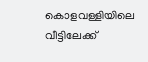കൊളവള്ളിയിലെ വീട്ടിലേക്ക്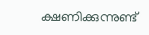ക്ഷണിക്കുന്നുണ്ട്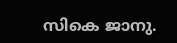സികെ ജാനു.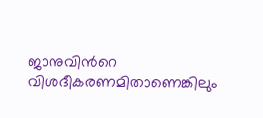ജാനുവിന്‍റെ വിശദീകരണമിതാണെങ്കിലും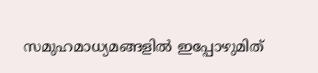സമുഹമാധ്യമങ്ങളില്‍ ഇപ്പോഴുമിത്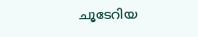ചൂടേറിയ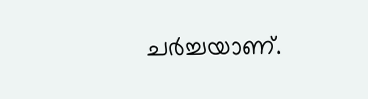ചര്‍ച്ചയാണ്.